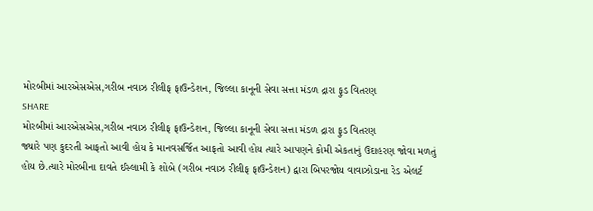મોરબીમાં આરએસએસ,ગરીબ નવાઝ રીલીફ ફાઉન્ડેશન, જિલ્લા કાનૂની સેવા સત્તા મંડળ દ્રારા ફુડ વિતરણ
SHARE
મોરબીમાં આરએસએસ,ગરીબ નવાઝ રીલીફ ફાઉન્ડેશન, જિલ્લા કાનૂની સેવા સત્તા મંડળ દ્રારા ફુડ વિતરણ
જ્યારે પણ કુદરતી આફતો આવી હોય કે માનવસર્જિત આફતો આવી હોય ત્યારે આપણને કોમી એકતાનું ઉદાહરણ જોવા મળતું હોય છે.ત્યારે મોરબીના દાવતે ઈસ્લામી કે શોબે (ગરીબ નવાઝ રીલીફ ફાઉન્ડેશન) દ્વારા બિપરજોય વાવાઝોડાના રેડ એલર્ટ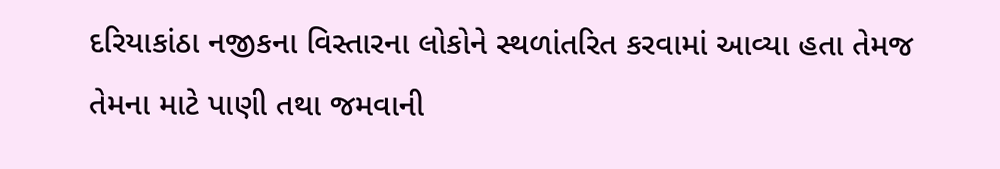દરિયાકાંઠા નજીકના વિસ્તારના લોકોને સ્થળાંતરિત કરવામાં આવ્યા હતા તેમજ તેમના માટે પાણી તથા જમવાની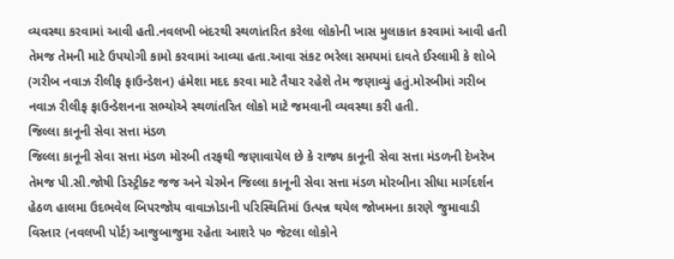વ્યવસ્થા કરવામાં આવી હતી.નવલખી બંદરથી સ્થળાંતરિત કરેલા લોકોની ખાસ મુલાકાત કરવામાં આવી હતી તેમજ તેમની માટે ઉપયોગી કામો કરવામાં આવ્યા હતા.આવા સંકટ ભરેલા સમયમાં દાવતે ઈસ્લામી કે શોબે (ગરીબ નવાઝ રીલીફ ફાઉન્ડેશન) હંમેશા મદદ કરવા માટે તૈયાર રહેશે તેમ જણાવ્યું હતું.મોરબીમાં ગરીબ નવાઝ રીલીફ ફાઉન્ડેશનના સભ્યોએ સ્થળાંતરિત લોકો માટે જમવાની વ્યવસ્થા કરી હતી.
જિલ્લા કાનૂની સેવા સત્તા મંડળ
જિલ્લા કાનૂની સેવા સત્તા મંડળ મોરબી તરફથી જણાવાયેલ છે કે રાજ્ય કાનૂની સેવા સત્તા મંડળની દેખરેખ તેમજ પી.સી.જોષી ડિસ્ટ્રીક્ટ જજ અને ચેરમેન જિલ્લા કાનૂની સેવા સત્તા મંડળ મોરબીના સીધા માર્ગદર્શન હેઠળ હાલમા ઉદભવેલ બિપરજોય વાવાઝોડાની પરિસ્થિતિમાં ઉત્પન્ન થયેલ જોખમના કારણે જુમાવાડી વિસ્તાર (નવલખી પોર્ટ) આજુબાજુમા રહેતા આશરે ૫૦ જેટલા લોકોને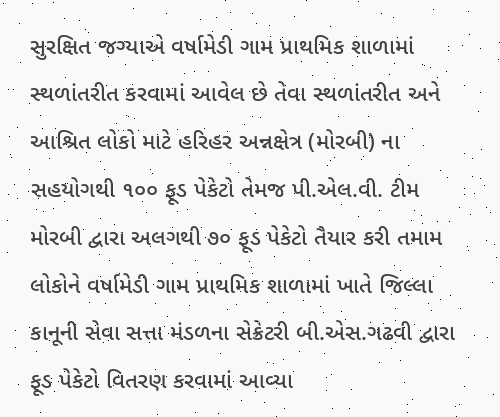સુરક્ષિત જગ્યાએ વર્ષામેડી ગામ પ્રાથમિક શાળામાં સ્થળાંતરીત કરવામાં આવેલ છે તેવા સ્થળાંતરીત અને આશ્રિત લોકો માટે હરિહર અન્નક્ષેત્ર (મોરબી) ના સહયોગથી ૧૦૦ ફૂડ પેકેટો તેમજ પી.એલ.વી. ટીમ મોરબી દ્વારા અલગથી ૭૦ ફૂડ પેકેટો તૈયાર કરી તમામ લોકોને વર્ષામેડી ગામ પ્રાથમિક શાળામાં ખાતે જિલ્લા કાનૂની સેવા સત્તા મંડળના સેક્રેટરી બી.એસ.ગઢવી દ્વારા ફૂડ પેકેટો વિતરણ કરવામાં આવ્યા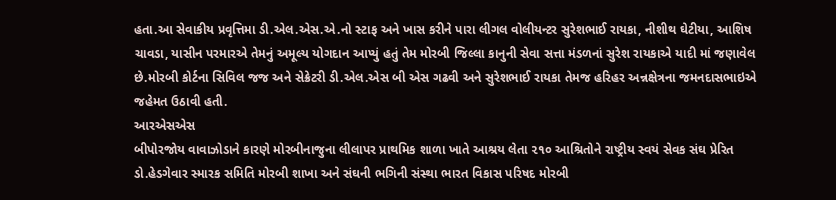હતા.આ સેવાકીય પ્રવૃત્તિમા ડી.એલ.એસ.એ.નો સ્ટાફ અને ખાસ કરીને પારા લીગલ વોલીયન્ટર સુરેશભાઈ રાયકા, નીશીથ ઘેટીયા, આશિષ ચાવડા, યાસીન પરમારએ તેમનું અમૂલ્ય યોગદાન આપ્યું હતું તેમ મોરબી જિલ્લા કાનુની સેવા સત્તા મંડળનાં સુરેશ રાયકાએ યાદી માં જણાવેલ છે.મોરબી કોર્ટના સિવિલ જજ અને સેક્રેટરી ડી.એલ.એસ બી એસ ગઢવી અને સુરેશભાઈ રાયકા તેમજ હરિહર અન્નક્ષેત્રના જમનદાસભાઇએ જહેમત ઉઠાવી હતી.
આરએસએસ
બીપોરજોય વાવાઝોડાને કારણે મોરબીનાજુના લીલાપર પ્રાથમિક શાળા ખાતે આશ્રય લેતા ૨૧૦ આશ્રિતોને રાષ્ટ્રીય સ્વયં સેવક સંઘ પ્રેરિત ડો.હેડગેવાર સ્મારક સમિતિ મોરબી શાખા અને સંઘની ભગિની સંસ્થા ભારત વિકાસ પરિષદ મોરબી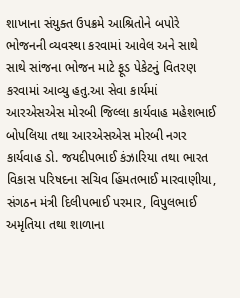શાખાના સંયુક્ત ઉપક્રમે આશ્રિતોને બપોરે ભોજનની વ્યવસ્થા કરવામાં આવેલ અને સાથે સાથે સાંજના ભોજન માટે ફૂડ પેકેટનું વિતરણ કરવામાં આવ્યુ હતુ.આ સેવા કાર્યમાં આરએસએસ મોરબી જિલ્લા કાર્યવાહ મહેશભાઈ બોપલિયા તથા આરએસએસ મોરબી નગર કાર્યવાહ ડો. જયદીપભાઈ કંઝારિયા તથા ભારત વિકાસ પરિષદના સચિવ હિંમતભાઈ મારવાણીયા, સંગઠન મંત્રી દિલીપભાઈ પરમાર, વિપુલભાઈ અમૃતિયા તથા શાળાના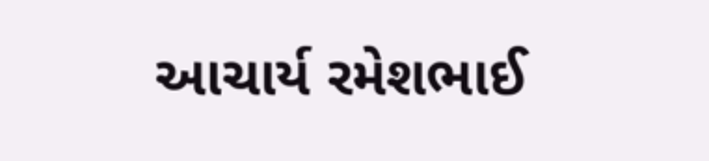આચાર્ય રમેશભાઈ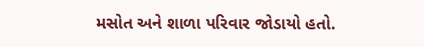મસોત અને શાળા પરિવાર જોડાયો હતો.